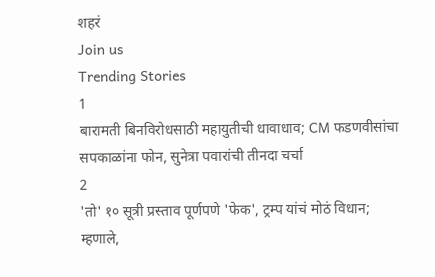शहरं
Join us
Trending Stories
1
बारामती बिनविरोधसाठी महायुतीची धावाधाव; CM फडणवीसांचा सपकाळांना फोन, सुनेत्रा पवारांची तीनदा चर्चा
2
'तो' १० सूत्री प्रस्ताव पूर्णपणे 'फेक', ट्रम्प यांचं मोठं विधान; म्हणाले,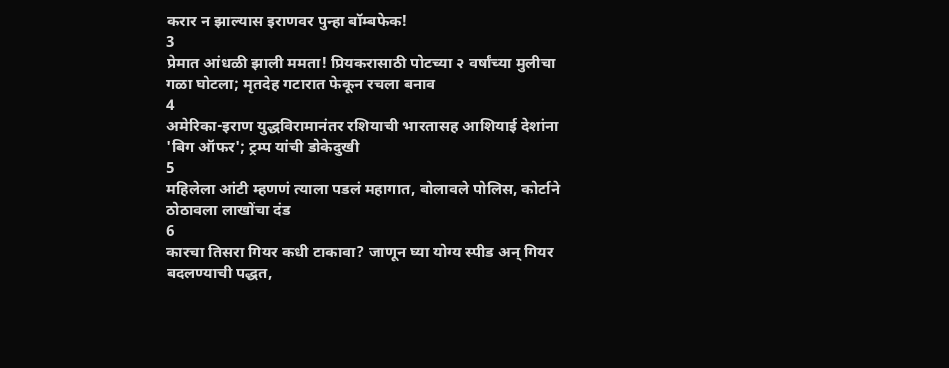करार न झाल्यास इराणवर पुन्हा बॉम्बफेक!
3
प्रेमात आंधळी झाली ममता! प्रियकरासाठी पोटच्या २ वर्षांच्या मुलीचा गळा घोटला; मृतदेह गटारात फेकून रचला बनाव
4
अमेरिका-इराण युद्धविरामानंतर रशियाची भारतासह आशियाई देशांना 'बिग ऑफर'; ट्रम्प यांची डोकेदुखी
5
महिलेला आंटी म्हणणं त्याला पडलं महागात, बोलावले पोलिस, कोर्टाने ठोठावला लाखोंचा दंड
6
कारचा तिसरा गियर कधी टाकावा? जाणून घ्या योग्य स्पीड अन् गियर बदलण्याची पद्धत,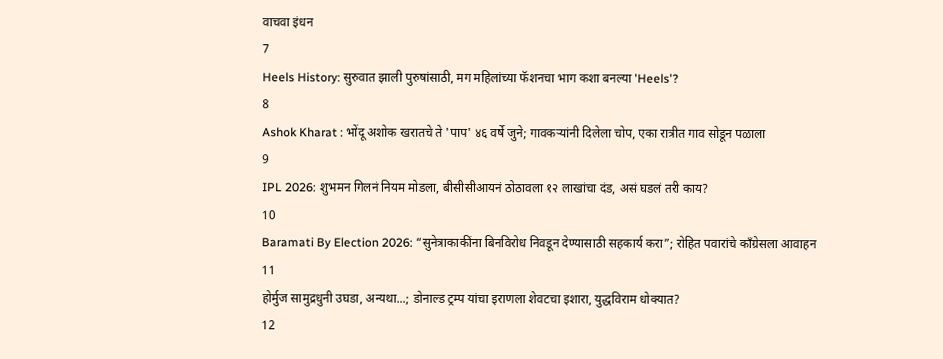वाचवा इंधन
7
Heels History: सुरुवात झाली पुरुषांसाठी, मग महिलांच्या फॅशनचा भाग कशा बनल्या 'Heels'?
8
Ashok Kharat : भोंदू अशोक खरातचे ते 'पाप' ४६ वर्षे जुने; गावकऱ्यांनी दिलेला चोप, एका रात्रीत गाव सोडून पळाला
9
IPL 2026: शुभमन गिलनं नियम मोडला, बीसीसीआयनं ठोठावला १२ लाखांचा दंड, असं घडलं तरी काय?
10
Baramati By Election 2026: “सुनेत्राकाकींना बिनविरोध निवडून देण्यासाठी सहकार्य करा”; रोहित पवारांचे काँग्रेसला आवाहन
11
होर्मुज सामुद्रधुनी उघडा, अन्यथा...; डोनाल्ड ट्रम्प यांचा इराणला शेवटचा इशारा, युद्धविराम धोक्यात?
12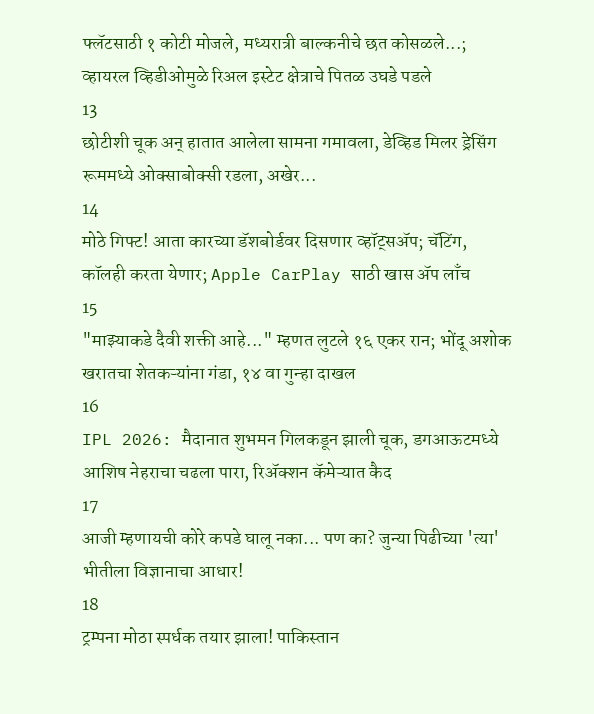फ्लॅटसाठी १ कोटी मोजले, मध्यरात्री बाल्कनीचे छत कोसळले...; व्हायरल व्हिडीओमुळे रिअल इस्टेट क्षेत्राचे पितळ उघडे पडले
13
छोटीशी चूक अन् हातात आलेला सामना गमावला, डेव्हिड मिलर ड्रेसिंग रूममध्ये ओक्साबोक्सी रडला, अखेर...
14
मोठे गिफ्ट! आता कारच्या डॅशबोर्डवर दिसणार व्हॉट्सॲप; चॅटिंग, कॉलही करता येणार; Apple CarPlay साठी खास अ‍ॅप लाँच
15
"माझ्याकडे दैवी शक्ती आहे..." म्हणत लुटले १६ एकर रान; भोंदू अशोक खरातचा शेतकऱ्यांना गंडा, १४ वा गुन्हा दाखल
16
IPL 2026: मैदानात शुभमन गिलकडून झाली चूक, डगआऊटमध्ये आशिष नेहराचा चढला पारा, रिअ‍ॅक्शन कॅमेऱ्यात कैद
17
आजी म्हणायची कोरे कपडे घालू नका... पण का? जुन्या पिढीच्या 'त्या' भीतीला विज्ञानाचा आधार!
18
ट्रम्पना मोठा स्पर्धक तयार झाला! पाकिस्तान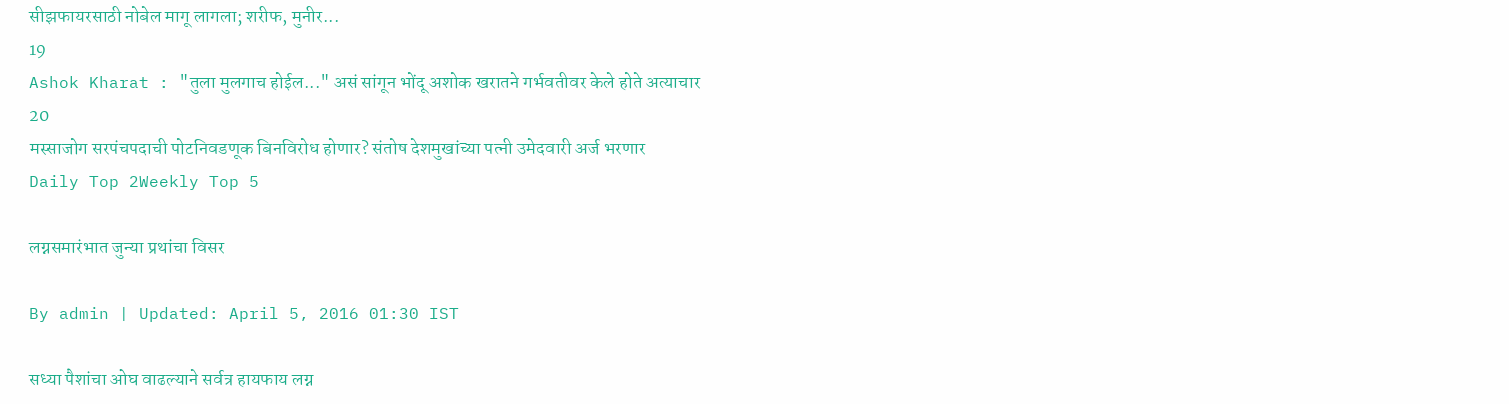सीझफायरसाठी नोबेल मागू लागला; शरीफ, मुनीर...
19
Ashok Kharat : "तुला मुलगाच होईल..." असं सांगून भोंदू अशोक खरातने गर्भवतीवर केले होते अत्याचार
20
मस्साजोग सरपंचपदाची पोटनिवडणूक बिनविरोध होणार? संतोष देशमुखांच्या पत्नी उमेदवारी अर्ज भरणार
Daily Top 2Weekly Top 5

लग्नसमारंभात जुन्या प्रथांचा विसर

By admin | Updated: April 5, 2016 01:30 IST

सध्या पैशांचा ओघ वाढल्याने सर्वत्र हायफाय लग्न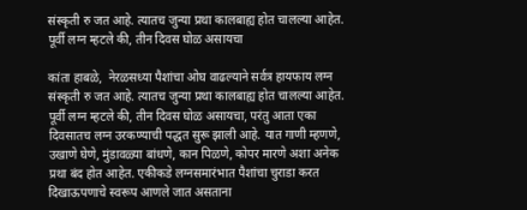संस्कृती रु जत आहे. त्यातच जुन्या प्रथा कालबाह्य होत चालल्या आहेत. पूर्वी लग्न म्हटले की, तीन दिवस घोळ असायचा

कांता हाबळे,  नेरळसध्या पैशांचा ओघ वाढल्याने सर्वत्र हायफाय लग्न संस्कृती रु जत आहे. त्यातच जुन्या प्रथा कालबाह्य होत चालल्या आहेत. पूर्वी लग्न म्हटले की, तीन दिवस घोळ असायचा, परंतु आता एका दिवसातच लग्न उरकण्याची पद्धत सुरू झाली आहे. यात गाणी म्हणणे, उखाणे घेणे, मुंडावळ्या बांधणे, कान पिळणे, कोपर मारणे अशा अनेक प्रथा बंद होत आहेत. एकीकडे लग्नसमारंभात पैशांचा चुराडा करत दिखाऊपणाचे स्वरूप आणले जात असताना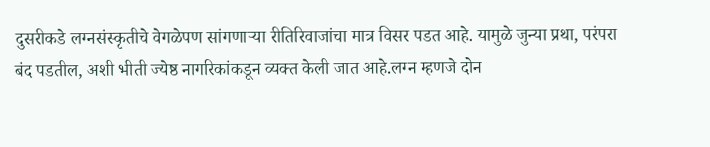दुसरीकडे लग्नसंस्कृतीचे वेगळेपण सांगणाऱ्या रीतिरिवाजांचा मात्र विसर पडत आहे. यामुळे जुन्या प्रथा, परंपरा बंद पडतील, अशी भीती ज्येष्ठ नागरिकांकडून व्यक्त केली जात आहे.लग्न म्हणजे दोन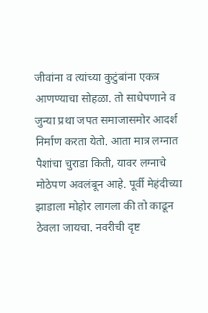जीवांना व त्यांच्या कुटुंबांना एकत्र आणण्याचा सोहळा. तो साधेपणाने व जुन्या प्रथा जपत समाजासमोर आदर्श निर्माण करता येतो. आता मात्र लग्नात पैशांचा चुराडा किती, यावर लग्नाचे मोठेपण अवलंबून आहे. पूर्वी मेहंदीच्या झाडाला मोहोर लागला की तो काढून ठेवला जायचा. नवरीची दृष्ट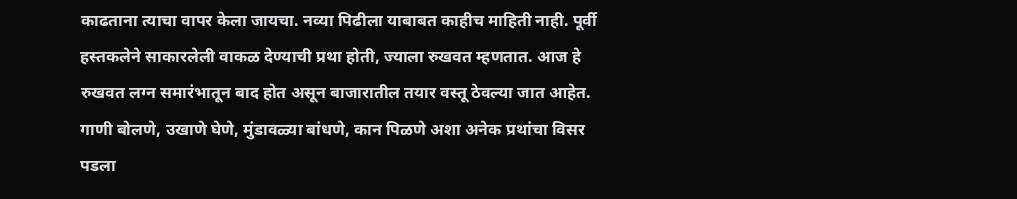काढताना त्याचा वापर केला जायचा. नव्या पिढीला याबाबत काहीच माहिती नाही. पूर्वी हस्तकलेने साकारलेली वाकळ देण्याची प्रथा होती, ज्याला रुखवत म्हणतात. आज हे रुखवत लग्न समारंभातून बाद होत असून बाजारातील तयार वस्तू ठेवल्या जात आहेत. गाणी बोलणे, उखाणे घेणे, मुंडावळ्या बांधणे, कान पिळणे अशा अनेक प्रथांचा विसर पडला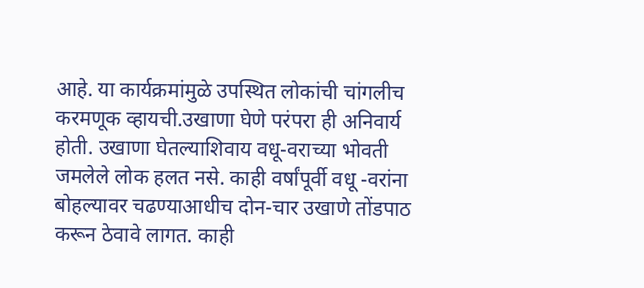आहे. या कार्यक्रमांमुळे उपस्थित लोकांची चांगलीच करमणूक व्हायची.उखाणा घेणे परंपरा ही अनिवार्य होती. उखाणा घेतल्याशिवाय वधू-वराच्या भोवती जमलेले लोक हलत नसे. काही वर्षांपूर्वी वधू -वरांना बोहल्यावर चढण्याआधीच दोन-चार उखाणे तोंडपाठ करून ठेवावे लागत. काही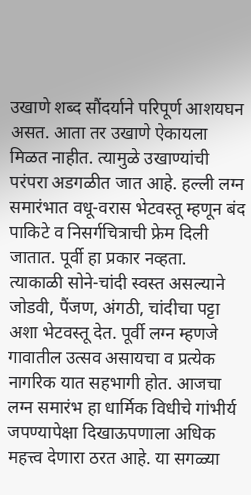उखाणे शब्द सौंदर्याने परिपूर्ण आशयघन असत. आता तर उखाणे ऐकायला मिळत नाहीत. त्यामुळे उखाण्यांची परंपरा अडगळीत जात आहे. हल्ली लग्न समारंभात वधू-वरास भेटवस्तू म्हणून बंद पाकिटे व निसर्गचित्राची फ्रेम दिली जातात. पूर्वी हा प्रकार नव्हता. त्याकाळी सोने-चांदी स्वस्त असल्याने जोडवी, पैंजण, अंगठी, चांदीचा पट्टा अशा भेटवस्तू देत. पूर्वी लग्न म्हणजे गावातील उत्सव असायचा व प्रत्येक नागरिक यात सहभागी होत. आजचा लग्न समारंभ हा धार्मिक विधीचे गांभीर्य जपण्यापेक्षा दिखाऊपणाला अधिक महत्त्व देणारा ठरत आहे. या सगळ्या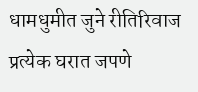धामधुमीत जुने रीतिरिवाज प्रत्येक घरात जपणे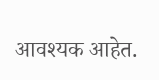आवश्यक आहेत.